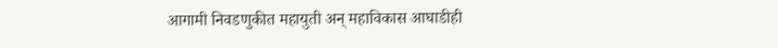आगामी निवडणुकीत महायुती अन् महाविकास आघाडीही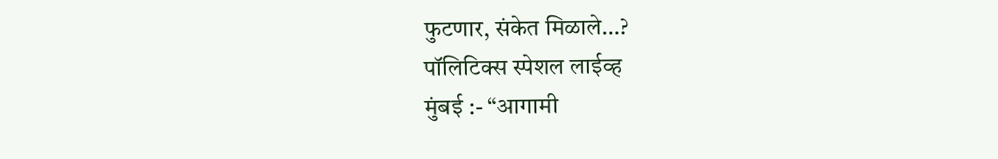फुटणार, संकेत मिळाले…?
पॉलिटिक्स स्पेशल लाईव्ह
मुंबई :- “आगामी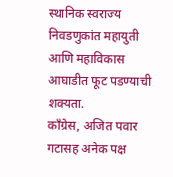स्थानिक स्वराज्य निवडणुकांत महायुती आणि महाविकास आघाडीत फूट पडण्याची शक्यता.
काँग्रेस, अजित पवार गटासह अनेक पक्ष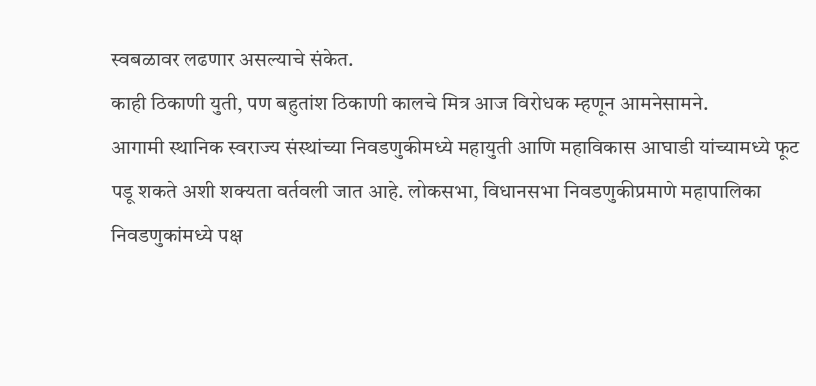स्वबळावर लढणार असल्याचे संकेत.
काही ठिकाणी युती, पण बहुतांश ठिकाणी कालचे मित्र आज विरोधक म्हणून आमनेसामने.
आगामी स्थानिक स्वराज्य संस्थांच्या निवडणुकीमध्ये महायुती आणि महाविकास आघाडी यांच्यामध्ये फूट पडू शकते अशी शक्यता वर्तवली जात आहे. लोकसभा, विधानसभा निवडणुकीप्रमाणे महापालिका निवडणुकांमध्ये पक्ष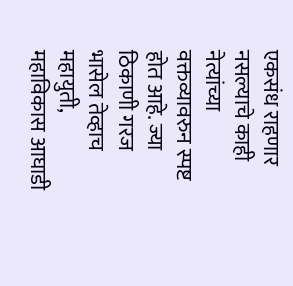एकसंध राहणार नसल्याचे काही नेत्यांच्या वक्तव्यावरुन स्पष्ट होत आहे. ज्या ठिकाणी गरज भासेल तेव्हाच महायुती, महाविकास आघाडी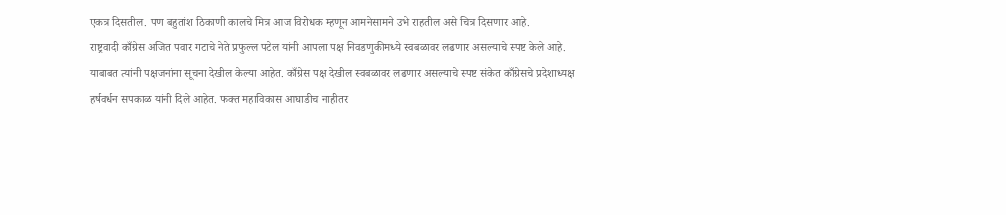एकत्र दिसतील. पण बहुतांश ठिकाणी कालचे मित्र आज विरोधक म्हणून आमनेसामने उभे राहतील असे चित्र दिसणार आहे.
राष्ट्रवादी काँग्रेस अजित पवार गटाचे नेते प्रफुल्ल पटेल यांनी आपला पक्ष निवडणुकीमध्ये स्वबळावर लढणार असल्याचे स्पष्ट केले आहे. याबाबत त्यांनी पक्षजनांना सूचना देखील केल्या आहेत. काँग्रेस पक्ष देखील स्वबळावर लढणार असल्याचे स्पष्ट संकेत काँग्रेसचे प्रदेशाध्यक्ष हर्षवर्धन सपकाळ यांनी दिले आहेत. फक्त महाविकास आघाडीच नाहीतर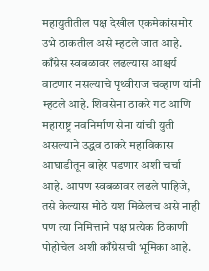महायुतीतील पक्ष देखील एकमेकांसमोर उभे ठाकतील असे म्हटले जात आहे.
काँग्रेस स्वबळावर लढल्यास आश्चर्य वाटणार नसल्याचे पृथ्वीराज चव्हाण यांनी म्हटले आहे. शिवसेना ठाकरे गट आणि महाराष्ट्र नवनिर्माण सेना यांची युती असल्याने उद्धव ठाकरे महाविकास आघाडीतून बाहेर पडणार अशी चर्चा आहे. आपण स्वबळावर लढले पाहिजे, तसे केल्यास मोठे यश मिळेलच असे नाही पण त्या निमित्ताने पक्ष प्रत्येक ठिकाणी पोहोचेल अशी काँग्रेसची भूमिका आहे.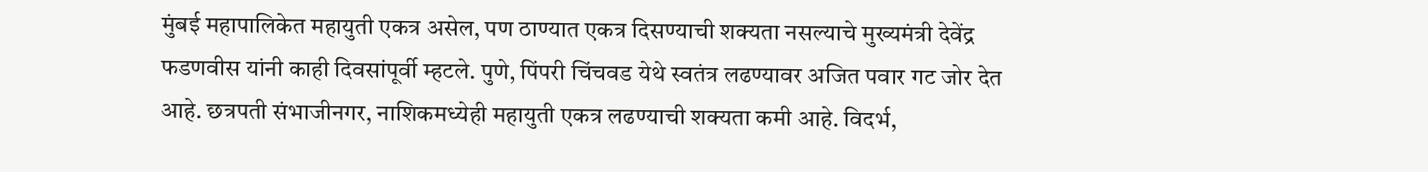मुंबई महापालिकेत महायुती एकत्र असेल, पण ठाण्यात एकत्र दिसण्याची शक्यता नसल्याचे मुख्यमंत्री देवेंद्र फडणवीस यांनी काही दिवसांपूर्वी म्हटले. पुणे, पिंपरी चिंचवड येथे स्वतंत्र लढण्यावर अजित पवार गट जोर देत आहे. छत्रपती संभाजीनगर, नाशिकमध्येही महायुती एकत्र लढण्याची शक्यता कमी आहे. विदर्भ,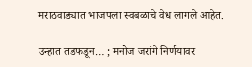मराठवाड्यात भाजपला स्वबळाचे वेध लागले आहेत.

उन्हात तडफडून… ; मनोज जरांगे निर्णयावर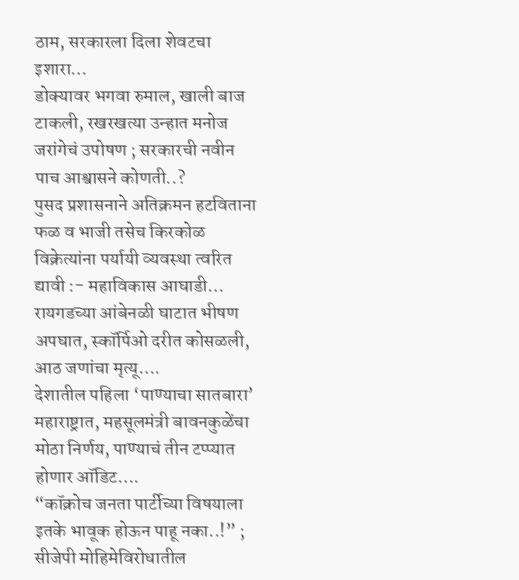ठाम, सरकारला दिला शेवटचा इशारा…
डोक्यावर भगवा रुमाल, खाली बाज टाकली, रखरखत्या उन्हात मनोज जरांगेचं उपोषण ; सरकारची नवीन पाच आश्वासने कोणती..?
पुसद प्रशासनाने अतिक्रमन हटविताना फळ व भाजी तसेच किरकोळ विक्रेत्यांना पर्यायी व्यवस्था त्वरित द्यावी :- महाविकास आघाडी…
रायगडच्या आंबेनळी घाटात भीषण अपघात, स्कॉर्पिओ दरीत कोसळली, आठ जणांचा मृत्यू….
देशातील पहिला ‘पाण्याचा सातबारा’ महाराष्ट्रात, महसूलमंत्री बावनकुळेंचा मोठा निर्णय, पाण्याचं तीन टप्प्यात होणार ऑडिट….
“कॉक्रोच जनता पार्टीच्या विषयाला इतके भावूक होऊन पाहू नका..!” ; सीजेपी मोहिमेविरोधातील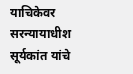याचिकेवर सरन्यायाधीश सूर्यकांत यांचे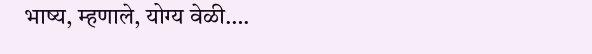भाष्य, म्हणाले, योग्य वेळी….